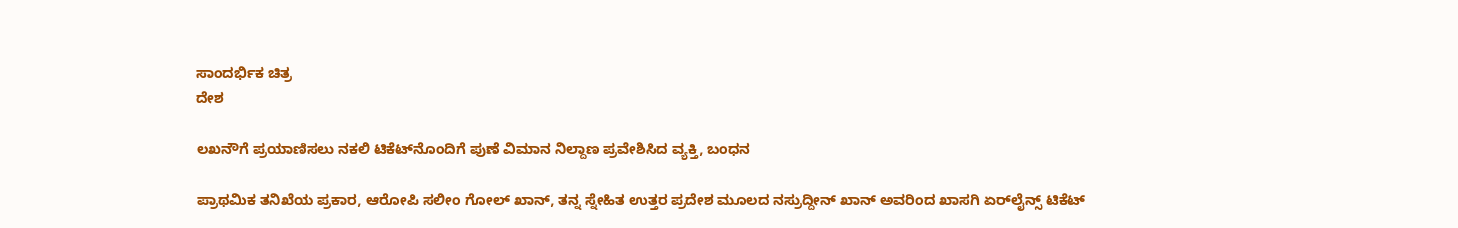ಸಾಂದರ್ಭಿಕ ಚಿತ್ರ
ದೇಶ

ಲಖನೌಗೆ ಪ್ರಯಾಣಿಸಲು ನಕಲಿ ಟಿಕೆಟ್‌ನೊಂದಿಗೆ ಪುಣೆ ವಿಮಾನ ನಿಲ್ದಾಣ ಪ್ರವೇಶಿಸಿದ ವ್ಯಕ್ತಿ, ಬಂಧನ

ಪ್ರಾಥಮಿಕ ತನಿಖೆಯ ಪ್ರಕಾರ, ಆರೋಪಿ ಸಲೀಂ ಗೋಲ್ ಖಾನ್, ತನ್ನ ಸ್ನೇಹಿತ ಉತ್ತರ ಪ್ರದೇಶ ಮೂಲದ ನಸ್ರುದ್ದೀನ್ ಖಾನ್ ಅವರಿಂದ ಖಾಸಗಿ ಏರ್‌ಲೈನ್ಸ್ ಟಿಕೆಟ್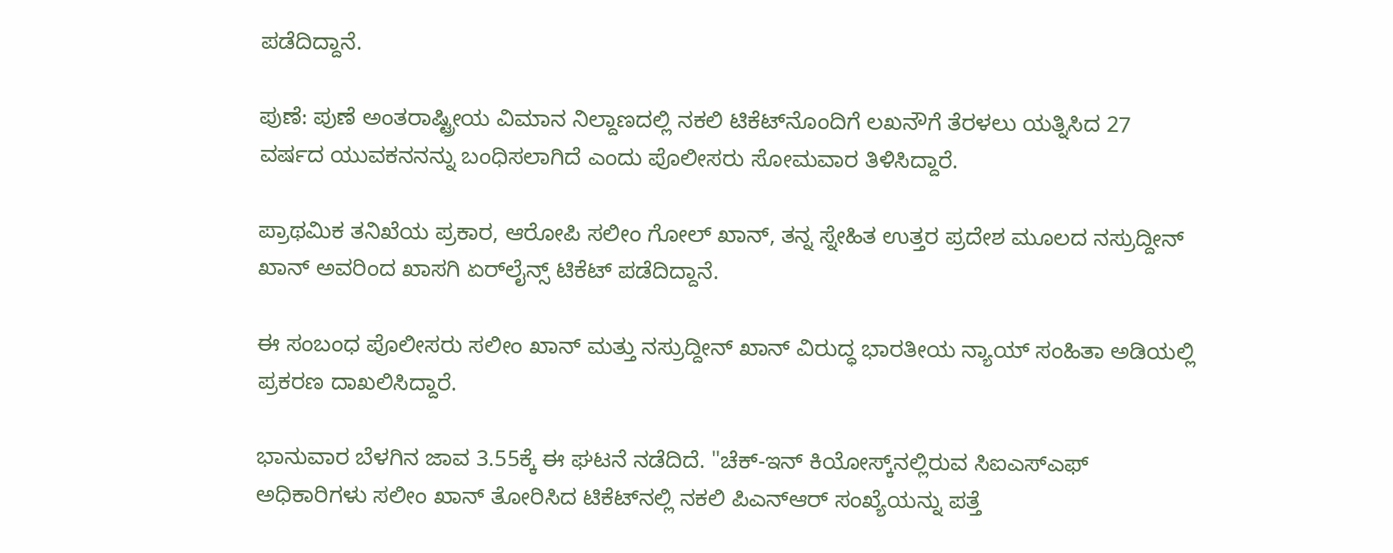ಪಡೆದಿದ್ದಾನೆ.

ಪುಣೆ: ಪುಣೆ ಅಂತರಾಷ್ಟ್ರೀಯ ವಿಮಾನ ನಿಲ್ದಾಣದಲ್ಲಿ ನಕಲಿ ಟಿಕೆಟ್‌ನೊಂದಿಗೆ ಲಖನೌಗೆ ತೆರಳಲು ಯತ್ನಿಸಿದ 27 ವರ್ಷದ ಯುವಕನನನ್ನು ಬಂಧಿಸಲಾಗಿದೆ ಎಂದು ಪೊಲೀಸರು ಸೋಮವಾರ ತಿಳಿಸಿದ್ದಾರೆ.

ಪ್ರಾಥಮಿಕ ತನಿಖೆಯ ಪ್ರಕಾರ, ಆರೋಪಿ ಸಲೀಂ ಗೋಲ್ ಖಾನ್, ತನ್ನ ಸ್ನೇಹಿತ ಉತ್ತರ ಪ್ರದೇಶ ಮೂಲದ ನಸ್ರುದ್ದೀನ್ ಖಾನ್ ಅವರಿಂದ ಖಾಸಗಿ ಏರ್‌ಲೈನ್ಸ್ ಟಿಕೆಟ್ ಪಡೆದಿದ್ದಾನೆ.

ಈ ಸಂಬಂಧ ಪೊಲೀಸರು ಸಲೀಂ ಖಾನ್ ಮತ್ತು ನಸ್ರುದ್ದೀನ್ ಖಾನ್ ವಿರುದ್ಧ ಭಾರತೀಯ ನ್ಯಾಯ್ ಸಂಹಿತಾ ಅಡಿಯಲ್ಲಿ ಪ್ರಕರಣ ದಾಖಲಿಸಿದ್ದಾರೆ.

ಭಾನುವಾರ ಬೆಳಗಿನ ಜಾವ 3.55ಕ್ಕೆ ಈ ಘಟನೆ ನಡೆದಿದೆ. "ಚೆಕ್-ಇನ್ ಕಿಯೋಸ್ಕ್‌ನಲ್ಲಿರುವ ಸಿಐಎಸ್‌ಎಫ್ ಅಧಿಕಾರಿಗಳು ಸಲೀಂ ಖಾನ್ ತೋರಿಸಿದ ಟಿಕೆಟ್‌ನಲ್ಲಿ ನಕಲಿ ಪಿಎನ್‌ಆರ್ ಸಂಖ್ಯೆಯನ್ನು ಪತ್ತೆ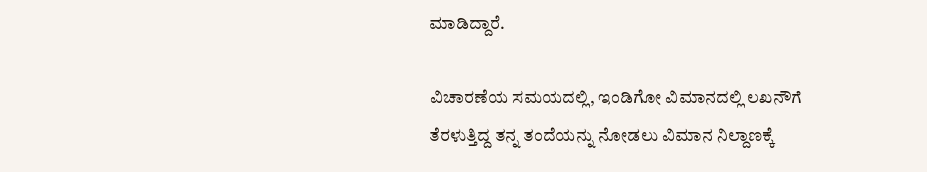ಮಾಡಿದ್ದಾರೆ.

ವಿಚಾರಣೆಯ ಸಮಯದಲ್ಲಿ, ಇಂಡಿಗೋ ವಿಮಾನದಲ್ಲಿ ಲಖನೌಗೆ ತೆರಳುತ್ತಿದ್ದ ತನ್ನ ತಂದೆಯನ್ನು ನೋಡಲು ವಿಮಾನ ನಿಲ್ದಾಣಕ್ಕೆ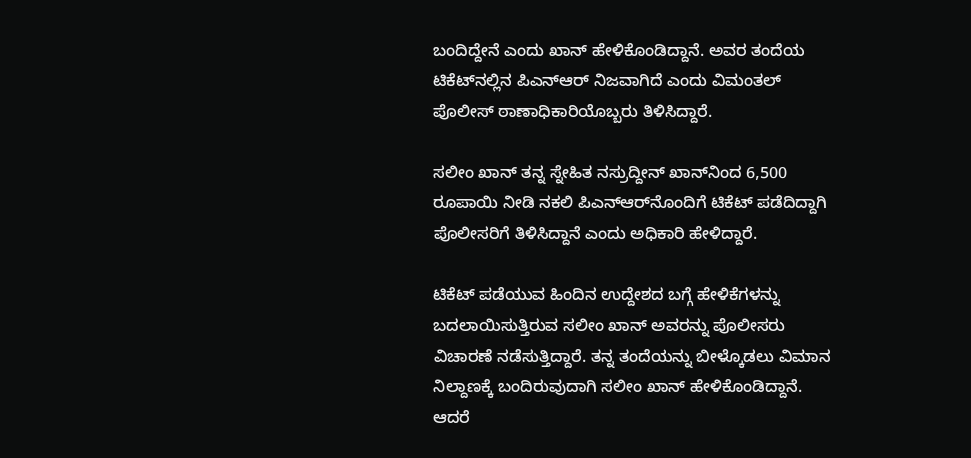ಬಂದಿದ್ದೇನೆ ಎಂದು ಖಾನ್ ಹೇಳಿಕೊಂಡಿದ್ದಾನೆ. ಅವರ ತಂದೆಯ ಟಿಕೆಟ್‌ನಲ್ಲಿನ ಪಿಎನ್‌ಆರ್ ನಿಜವಾಗಿದೆ ಎಂದು ವಿಮಂತಲ್ ಪೊಲೀಸ್ ಠಾಣಾಧಿಕಾರಿಯೊಬ್ಬರು ತಿಳಿಸಿದ್ದಾರೆ.

ಸಲೀಂ ಖಾನ್ ತನ್ನ ಸ್ನೇಹಿತ ನಸ್ರುದ್ದೀನ್ ಖಾನ್‌ನಿಂದ 6,500 ರೂಪಾಯಿ ನೀಡಿ ನಕಲಿ ಪಿಎನ್‌ಆರ್‌ನೊಂದಿಗೆ ಟಿಕೆಟ್ ಪಡೆದಿದ್ದಾಗಿ ಪೊಲೀಸರಿಗೆ ತಿಳಿಸಿದ್ದಾನೆ ಎಂದು ಅಧಿಕಾರಿ ಹೇಳಿದ್ದಾರೆ.

ಟಿಕೆಟ್ ಪಡೆಯುವ ಹಿಂದಿನ ಉದ್ದೇಶದ ಬಗ್ಗೆ ಹೇಳಿಕೆಗಳನ್ನು ಬದಲಾಯಿಸುತ್ತಿರುವ ಸಲೀಂ ಖಾನ್ ಅವರನ್ನು ಪೊಲೀಸರು ವಿಚಾರಣೆ ನಡೆಸುತ್ತಿದ್ದಾರೆ. ತನ್ನ ತಂದೆಯನ್ನು ಬೀಳ್ಕೊಡಲು ವಿಮಾನ ನಿಲ್ದಾಣಕ್ಕೆ ಬಂದಿರುವುದಾಗಿ ಸಲೀಂ ಖಾನ್ ಹೇಳಿಕೊಂಡಿದ್ದಾನೆ. ಆದರೆ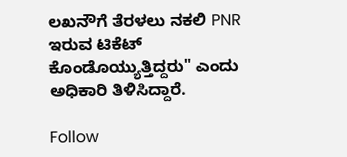ಲಖನೌಗೆ ತೆರಳಲು ನಕಲಿ PNR ಇರುವ ಟಿಕೆಟ್ ಕೊಂಡೊಯ್ಯುತ್ತಿದ್ದರು" ಎಂದು ಅಧಿಕಾರಿ ತಿಳಿಸಿದ್ದಾರೆ.

Follow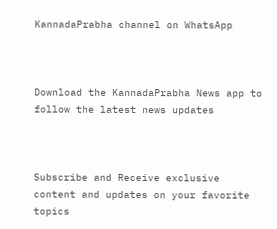KannadaPrabha channel on WhatsApp



Download the KannadaPrabha News app to follow the latest news updates



Subscribe and Receive exclusive content and updates on your favorite topics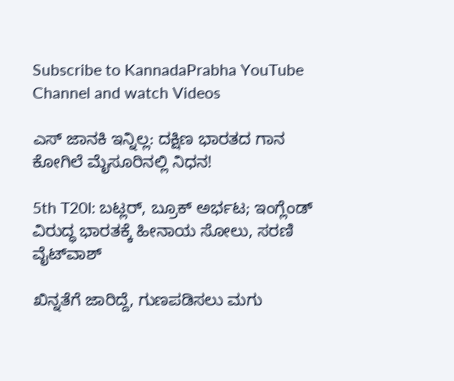Subscribe to KannadaPrabha YouTube Channel and watch Videos

ಎಸ್ ಜಾನಕಿ ಇನ್ನಿಲ್ಲ: ದಕ್ಷಿಣ ಭಾರತದ ಗಾನ ಕೋಗಿಲೆ ಮೈಸೂರಿನಲ್ಲಿ ನಿಧನ!

5th T20I: ಬಟ್ಲರ್, ಬ್ರೂಕ್ ಅರ್ಭಟ; ಇಂಗ್ಲೆಂಡ್ ವಿರುದ್ಧ ಭಾರತಕ್ಕೆ ಹೀನಾಯ ಸೋಲು, ಸರಣಿ ವೈಟ್‌ವಾಶ್

ಖಿನ್ನತೆಗೆ ಜಾರಿದ್ದೆ, ಗುಣಪಡಿಸಲು ಮಗು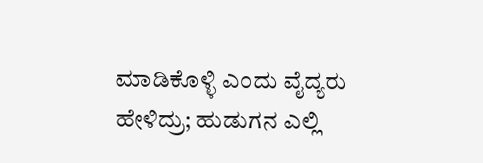ಮಾಡಿಕೊಳ್ಳಿ ಎಂದು ವೈದ್ಯರು ಹೇಳಿದ್ರು; ಹುಡುಗನ ಎಲ್ಲಿ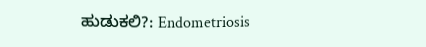ಹುಡುಕಲಿ?: Endometriosis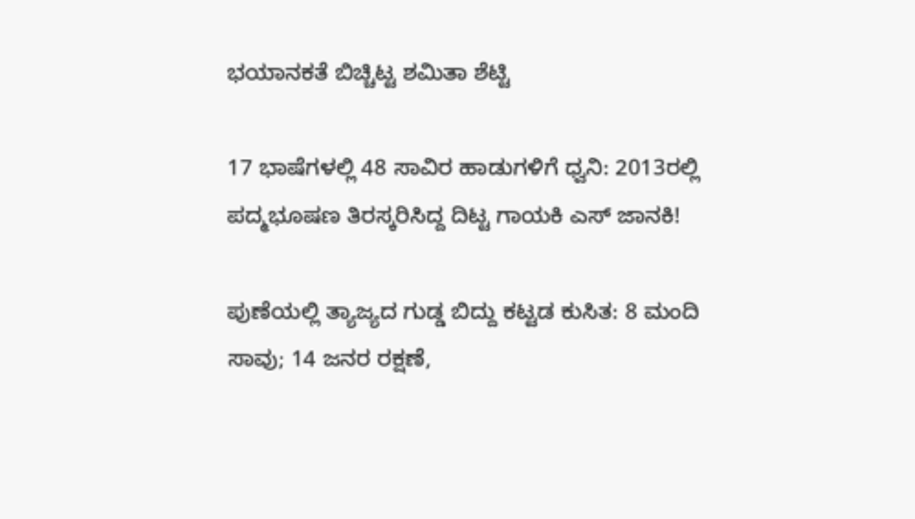ಭಯಾನಕತೆ ಬಿಚ್ಚಿಟ್ಟ ಶಮಿತಾ ಶೆಟ್ಟಿ

17 ಭಾಷೆಗಳಲ್ಲಿ 48 ಸಾವಿರ ಹಾಡುಗಳಿಗೆ ಧ್ವನಿ: 2013ರಲ್ಲಿ ಪದ್ಮಭೂಷಣ ತಿರಸ್ಕರಿಸಿದ್ದ ದಿಟ್ಟ ಗಾಯಕಿ ಎಸ್ ಜಾನಕಿ!

ಪುಣೆಯಲ್ಲಿ ತ್ಯಾಜ್ಯದ ಗುಡ್ಡ ಬಿದ್ದು ಕಟ್ಟಡ ಕುಸಿತ: 8 ಮಂದಿ ಸಾವು; 14 ಜನರ ರಕ್ಷಣೆ,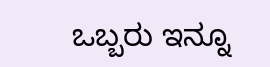ಒಬ್ಬರು ಇನ್ನೂ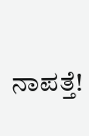ನಾಪತ್ತೆ!